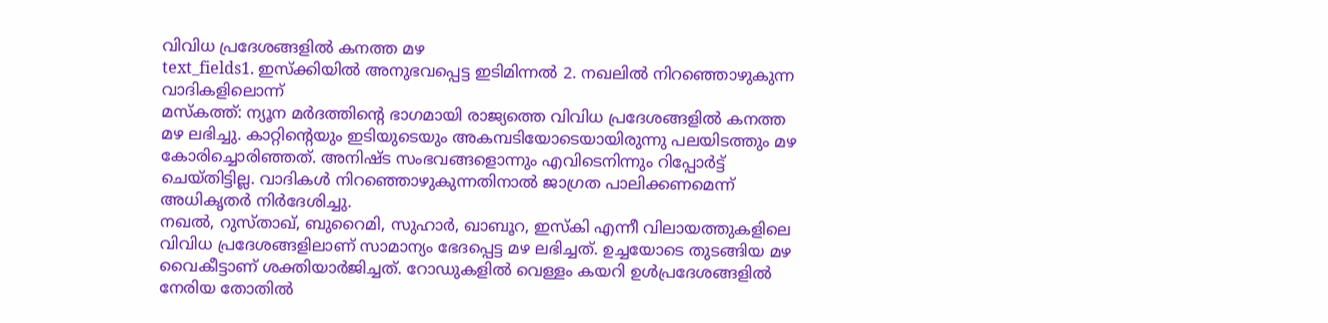വിവിധ പ്രദേശങ്ങളിൽ കനത്ത മഴ
text_fields1. ഇസ്ക്കിയിൽ അനുഭവപ്പെട്ട ഇടിമിന്നൽ 2. നഖലിൽ നിറഞ്ഞൊഴുകുന്ന വാദികളിലൊന്ന്
മസ്കത്ത്: ന്യൂന മർദത്തിന്റെ ഭാഗമായി രാജ്യത്തെ വിവിധ പ്രദേശങ്ങളിൽ കനത്ത മഴ ലഭിച്ചു. കാറ്റിന്റെയും ഇടിയുടെയും അകമ്പടിയോടെയായിരുന്നു പലയിടത്തും മഴ കോരിച്ചൊരിഞ്ഞത്. അനിഷ്ട സംഭവങ്ങളൊന്നും എവിടെനിന്നും റിപ്പോർട്ട് ചെയ്തിട്ടില്ല. വാദികൾ നിറഞ്ഞൊഴുകുന്നതിനാൽ ജാഗ്രത പാലിക്കണമെന്ന് അധികൃതർ നിർദേശിച്ചു.
നഖൽ, റുസ്താഖ്, ബുറൈമി, സുഹാർ, ഖാബൂറ, ഇസ്കി എന്നീ വിലായത്തുകളിലെ വിവിധ പ്രദേശങ്ങളിലാണ് സാമാന്യം ഭേദപ്പെട്ട മഴ ലഭിച്ചത്. ഉച്ചയോടെ തുടങ്ങിയ മഴ വൈകീട്ടാണ് ശക്തിയാർജിച്ചത്. റോഡുകളിൽ വെള്ളം കയറി ഉൾപ്രദേശങ്ങളിൽ നേരിയ തോതിൽ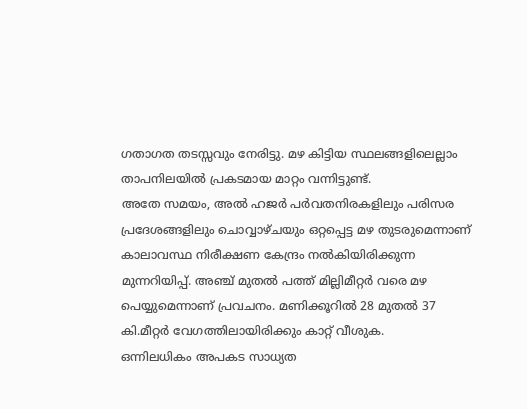ഗതാഗത തടസ്സവും നേരിട്ടു. മഴ കിട്ടിയ സ്ഥലങ്ങളിലെല്ലാം താപനിലയിൽ പ്രകടമായ മാറ്റം വന്നിട്ടുണ്ട്.
അതേ സമയം, അൽ ഹജർ പർവതനിരകളിലും പരിസര പ്രദേശങ്ങളിലും ചൊവ്വാഴ്ചയും ഒറ്റപ്പെട്ട മഴ തുടരുമെന്നാണ് കാലാവസ്ഥ നിരീക്ഷണ കേന്ദ്രം നൽകിയിരിക്കുന്ന മുന്നറിയിപ്പ്. അഞ്ച് മുതൽ പത്ത് മില്ലിമീറ്റർ വരെ മഴ പെയ്യുമെന്നാണ് പ്രവചനം. മണിക്കൂറിൽ 28 മുതൽ 37 കി.മീറ്റർ വേഗത്തിലായിരിക്കും കാറ്റ് വീശുക.
ഒന്നിലധികം അപകട സാധ്യത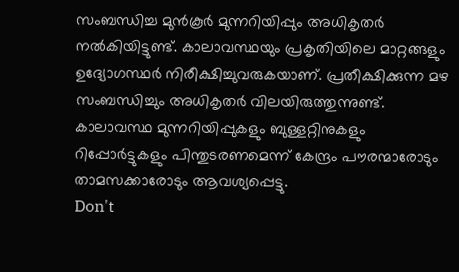സംബന്ധിച്ച മുൻകൂർ മുന്നറിയിപ്പും അധികൃതർ നൽകിയിട്ടുണ്ട്. കാലാവസ്ഥയും പ്രകൃതിയിലെ മാറ്റങ്ങളും ഉദ്യോഗസ്ഥർ നിരീക്ഷിച്ചുവരുകയാണ്. പ്രതീക്ഷിക്കുന്ന മഴ സംബന്ധിച്ചും അധികൃതർ വിലയിരുത്തുന്നുണ്ട്. കാലാവസ്ഥ മുന്നറിയിപ്പുകളും ബുള്ളറ്റിനുകളും റിപ്പോർട്ടുകളും പിന്തുടരണമെന്ന് കേന്ദ്രം പൗരന്മാരോടും താമസക്കാരോടും ആവശ്യപ്പെട്ടു.
Don't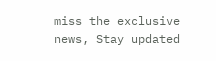miss the exclusive news, Stay updated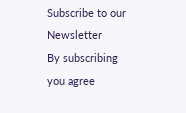Subscribe to our Newsletter
By subscribing you agree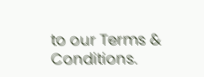to our Terms & Conditions.